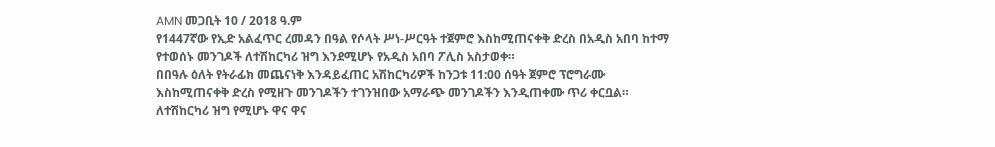AMN መጋቢት 10 / 2018 ዓ.ም
የ1447ኛው የኢድ አልፈጥር ረመዳን በዓል የሶላት ሥነ-ሥርዓት ተጀምሮ እስከሚጠናቀቅ ድረስ በአዲስ አበባ ከተማ የተወሰኑ መንገዶች ለተሽከርካሪ ዝግ እንደሚሆኑ የአዲስ አበባ ፖሊስ አስታወቀ።
በበዓሉ ዕለት የትራፊክ መጨናነቅ እንዳይፈጠር አሽከርካሪዎች ከንጋቱ 11:00 ሰዓት ጀምሮ ፕሮግራሙ እስከሚጠናቀቅ ድረስ የሚዘጉ መንገዶችን ተገንዝበው አማራጭ መንገዶችን እንዲጠቀሙ ጥሪ ቀርቧል።
ለተሽከርካሪ ዝግ የሚሆኑ ዋና ዋና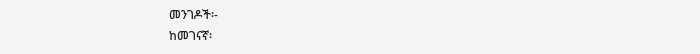መንገዶች፡-
ከመገናኛ፡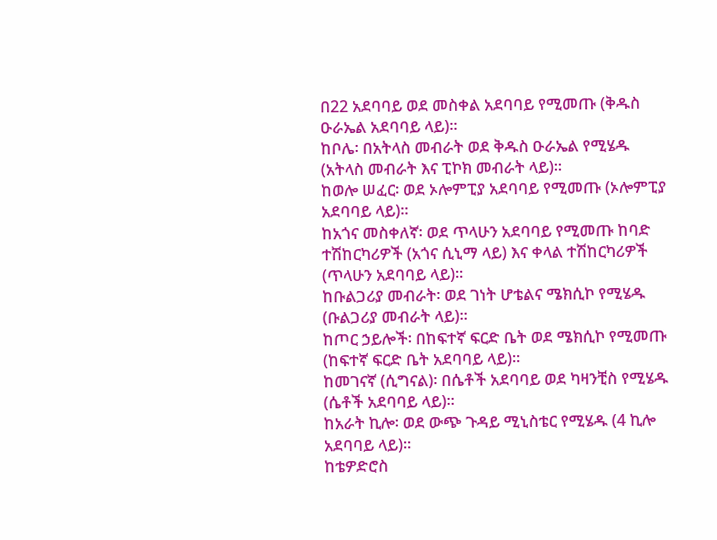በ22 አደባባይ ወደ መስቀል አደባባይ የሚመጡ (ቅዱስ ዑራኤል አደባባይ ላይ)።
ከቦሌ፡ በአትላስ መብራት ወደ ቅዱስ ዑራኤል የሚሄዱ (አትላስ መብራት እና ፒኮክ መብራት ላይ)።
ከወሎ ሠፈር፡ ወደ ኦሎምፒያ አደባባይ የሚመጡ (ኦሎምፒያ አደባባይ ላይ)።
ከአጎና መስቀለኛ፡ ወደ ጥላሁን አደባባይ የሚመጡ ከባድ ተሽከርካሪዎች (አጎና ሲኒማ ላይ) እና ቀላል ተሽከርካሪዎች (ጥላሁን አደባባይ ላይ)።
ከቡልጋሪያ መብራት፡ ወደ ገነት ሆቴልና ሜክሲኮ የሚሄዱ (ቡልጋሪያ መብራት ላይ)።
ከጦር ኃይሎች፡ በከፍተኛ ፍርድ ቤት ወደ ሜክሲኮ የሚመጡ (ከፍተኛ ፍርድ ቤት አደባባይ ላይ)።
ከመገናኛ (ሲግናል)፡ በሴቶች አደባባይ ወደ ካዛንቺስ የሚሄዱ (ሴቶች አደባባይ ላይ)።
ከአራት ኪሎ፡ ወደ ውጭ ጉዳይ ሚኒስቴር የሚሄዱ (4 ኪሎ አደባባይ ላይ)።
ከቴዎድሮስ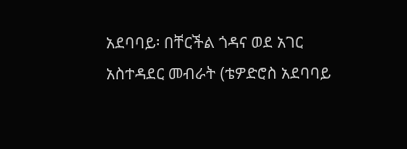አደባባይ፡ በቸርችል ጎዳና ወደ አገር አስተዳደር መብራት (ቴዎድሮስ አደባባይ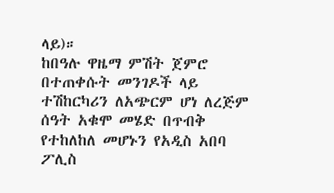ላይ)።
ከበዓሉ ዋዜማ ምሽት ጀምሮ በተጠቀሱት መንገዶች ላይ ተሽከርካሪን ለአጭርም ሆነ ለረጅም ሰዓት አቁሞ መሄድ በጥብቅ የተከለከለ መሆኑን የአዲስ አበባ ፖሊስ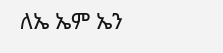ለኤ ኤም ኤን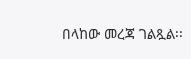በላከው መረጃ ገልጿል፡፡